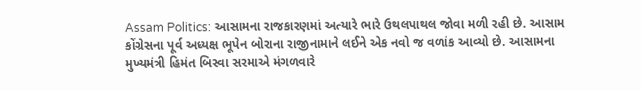Assam Politics: આસામના રાજકારણમાં અત્યારે ભારે ઉથલપાથલ જોવા મળી રહી છે. આસામ કોંગ્રેસના પૂર્વ અધ્યક્ષ ભૂપેન બોરાના રાજીનામાને લઈને એક નવો જ વળાંક આવ્યો છે. આસામના મુખ્યમંત્રી હિમંત બિસ્વા સરમાએ મંગળવારે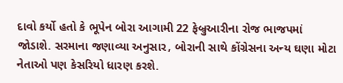દાવો કર્યો હતો કે ભૂપેન બોરા આગામી 22 ફેબ્રુઆરીના રોજ ભાજપમાં જોડાશે. સરમાના જણાવ્યા અનુસાર, બોરાની સાથે કોંગ્રેસના અન્ય ઘણા મોટા નેતાઓ પણ કેસરિયો ધારણ કરશે.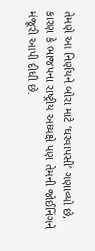તેમણે આ નિર્ણયને બોરા માટે ‘ઘરવાપસી’ ગણાવ્યો છે, કારણ કે ભાજપના રાષ્ટ્રીય અધ્યક્ષે પણ તેમની જોઈનિંગને મંજૂરી આપી દીધી છે.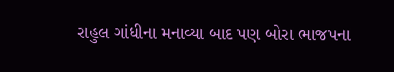રાહુલ ગાંધીના મનાવ્યા બાદ પણ બોરા ભાજપના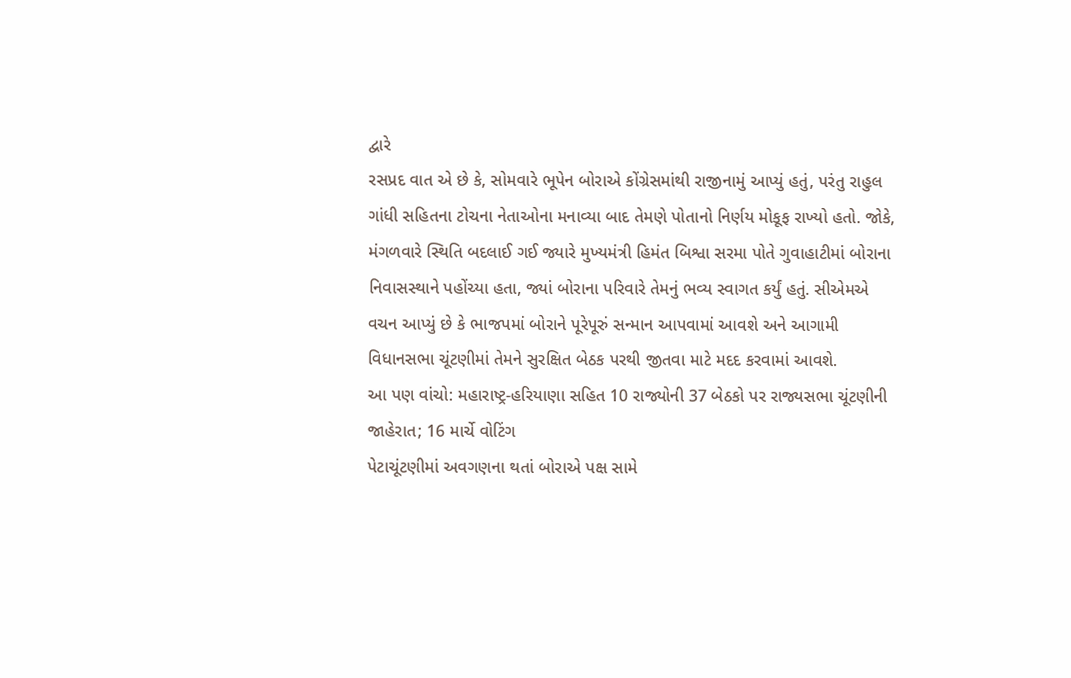દ્વારે
રસપ્રદ વાત એ છે કે, સોમવારે ભૂપેન બોરાએ કોંગ્રેસમાંથી રાજીનામું આપ્યું હતું, પરંતુ રાહુલ ગાંધી સહિતના ટોચના નેતાઓના મનાવ્યા બાદ તેમણે પોતાનો નિર્ણય મોકૂફ રાખ્યો હતો. જોકે, મંગળવારે સ્થિતિ બદલાઈ ગઈ જ્યારે મુખ્યમંત્રી હિમંત બિશ્વા સરમા પોતે ગુવાહાટીમાં બોરાના નિવાસસ્થાને પહોંચ્યા હતા, જ્યાં બોરાના પરિવારે તેમનું ભવ્ય સ્વાગત કર્યું હતું. સીએમએ વચન આપ્યું છે કે ભાજપમાં બોરાને પૂરેપૂરું સન્માન આપવામાં આવશે અને આગામી વિધાનસભા ચૂંટણીમાં તેમને સુરક્ષિત બેઠક પરથી જીતવા માટે મદદ કરવામાં આવશે.
આ પણ વાંચો: મહારાષ્ટ્ર-હરિયાણા સહિત 10 રાજ્યોની 37 બેઠકો પર રાજ્યસભા ચૂંટણીની જાહેરાત; 16 માર્ચે વોટિંગ
પેટાચૂંટણીમાં અવગણના થતાં બોરાએ પક્ષ સામે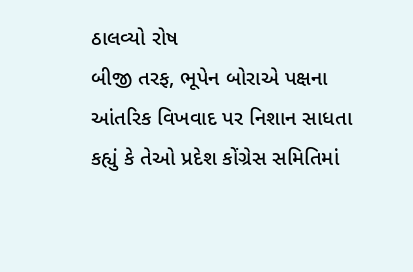ઠાલવ્યો રોષ
બીજી તરફ, ભૂપેન બોરાએ પક્ષના આંતરિક વિખવાદ પર નિશાન સાધતા કહ્યું કે તેઓ પ્રદેશ કોંગ્રેસ સમિતિમાં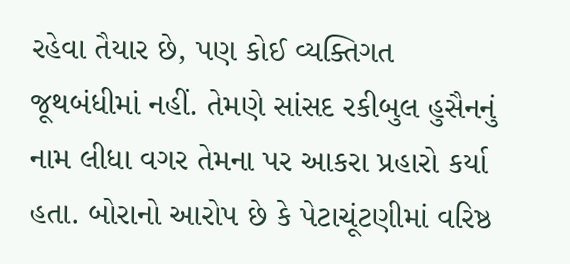રહેવા તૈયાર છે, પણ કોઈ વ્યક્તિગત જૂથબંધીમાં નહીં. તેમણે સાંસદ રકીબુલ હુસૈનનું નામ લીધા વગર તેમના પર આકરા પ્રહારો કર્યા હતા. બોરાનો આરોપ છે કે પેટાચૂંટણીમાં વરિષ્ઠ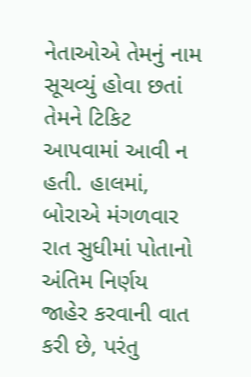નેતાઓએ તેમનું નામ સૂચવ્યું હોવા છતાં તેમને ટિકિટ આપવામાં આવી ન હતી. હાલમાં, બોરાએ મંગળવાર રાત સુધીમાં પોતાનો અંતિમ નિર્ણય જાહેર કરવાની વાત કરી છે, પરંતુ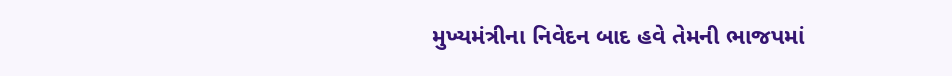મુખ્યમંત્રીના નિવેદન બાદ હવે તેમની ભાજપમાં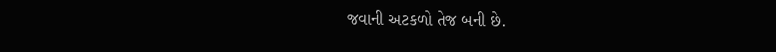જવાની અટકળો તેજ બની છે.